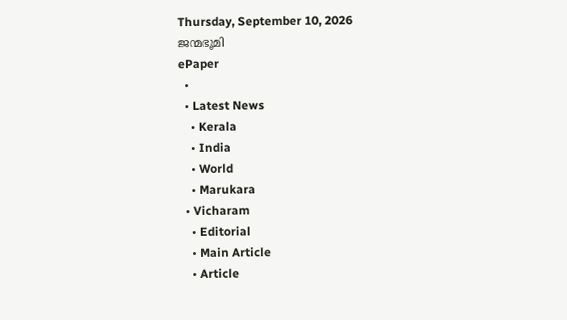Thursday, September 10, 2026
ജന്മഭൂമി
ePaper
  •
  • Latest News
    • Kerala
    • India
    • World
    • Marukara
  • Vicharam
    • Editorial
    • Main Article
    • Article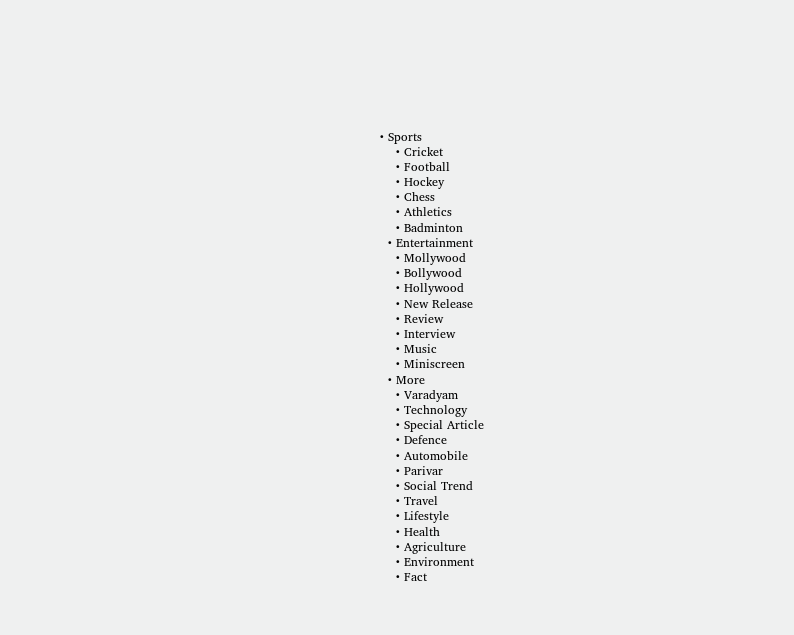• Sports
    • Cricket
    • Football
    • Hockey
    • Chess
    • Athletics
    • Badminton
  • Entertainment
    • Mollywood
    • Bollywood
    • Hollywood
    • New Release
    • Review
    • Interview
    • Music
    • Miniscreen
  • More
    • Varadyam
    • Technology
    • Special Article
    • Defence
    • Automobile
    • Parivar
    • Social Trend
    • Travel
    • Lifestyle
    • Health
    • Agriculture
    • Environment
    • Fact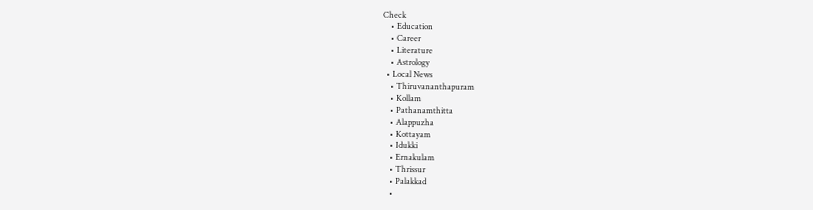Check
    • Education
    • Career
    • Literature
    • Astrology
  • Local News
    • Thiruvananthapuram
    • Kollam
    • Pathanamthitta
    • Alappuzha
    • Kottayam
    • Idukki
    • Ernakulam
    • Thrissur
    • Palakkad
    •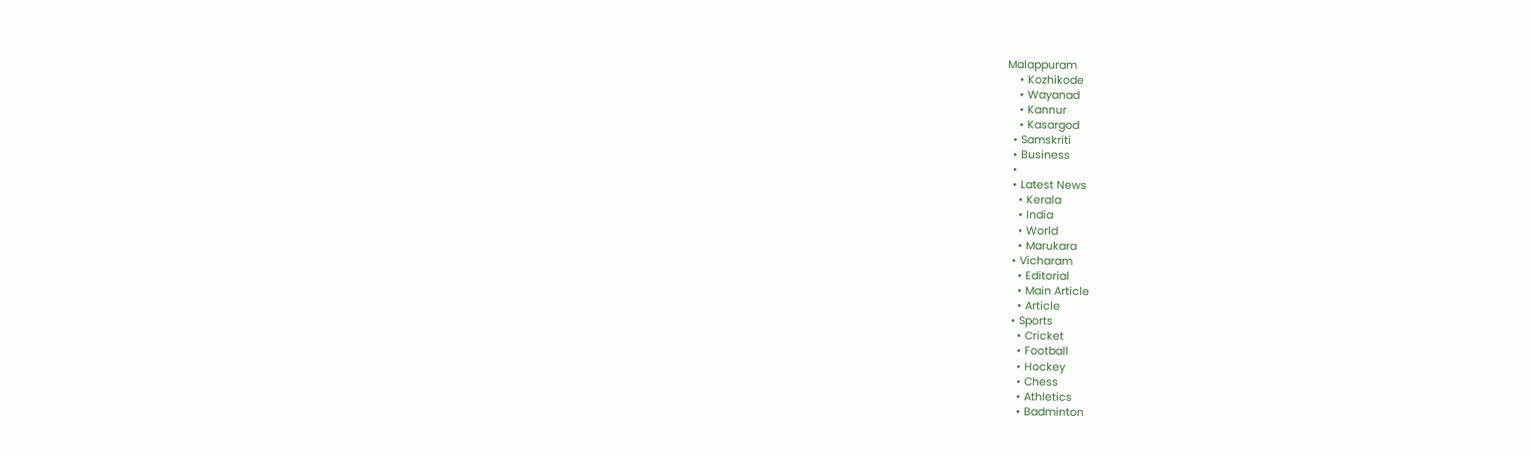Malappuram
    • Kozhikode
    • Wayanad
    • Kannur
    • Kasargod
  • Samskriti
  • Business
  •
  • Latest News
    • Kerala
    • India
    • World
    • Marukara
  • Vicharam
    • Editorial
    • Main Article
    • Article
  • Sports
    • Cricket
    • Football
    • Hockey
    • Chess
    • Athletics
    • Badminton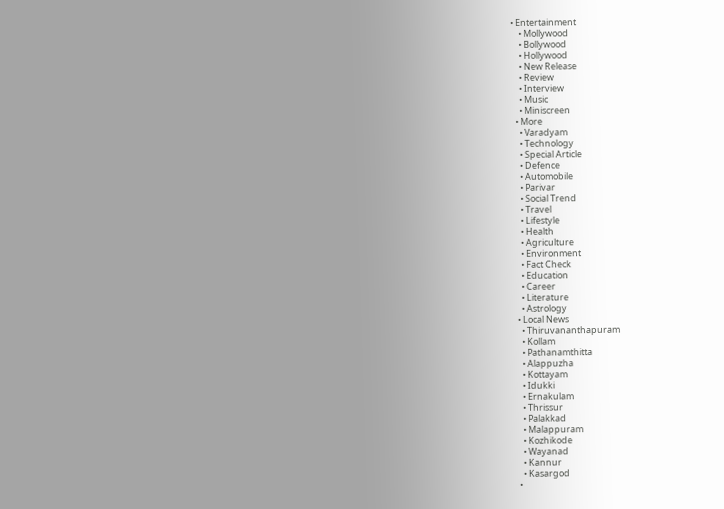• Entertainment
    • Mollywood
    • Bollywood
    • Hollywood
    • New Release
    • Review
    • Interview
    • Music
    • Miniscreen
  • More
    • Varadyam
    • Technology
    • Special Article
    • Defence
    • Automobile
    • Parivar
    • Social Trend
    • Travel
    • Lifestyle
    • Health
    • Agriculture
    • Environment
    • Fact Check
    • Education
    • Career
    • Literature
    • Astrology
  • Local News
    • Thiruvananthapuram
    • Kollam
    • Pathanamthitta
    • Alappuzha
    • Kottayam
    • Idukki
    • Ernakulam
    • Thrissur
    • Palakkad
    • Malappuram
    • Kozhikode
    • Wayanad
    • Kannur
    • Kasargod
  •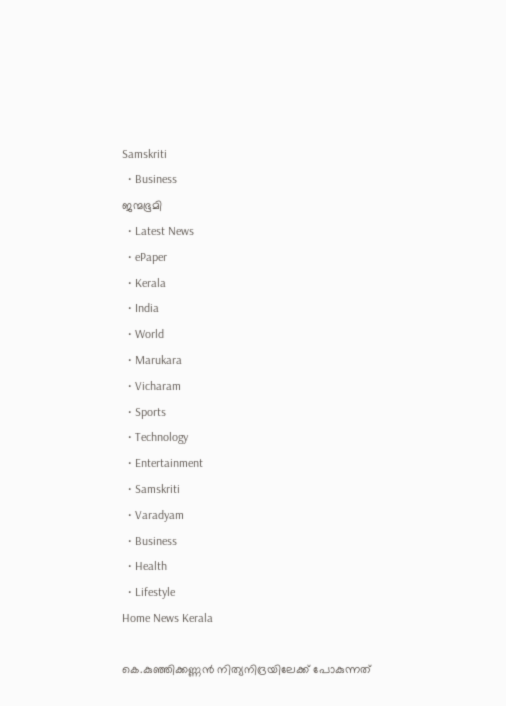Samskriti
  • Business
ജന്മഭൂമി
  • Latest News
  • ePaper
  • Kerala
  • India
  • World
  • Marukara
  • Vicharam
  • Sports
  • Technology
  • Entertainment
  • Samskriti
  • Varadyam
  • Business
  • Health
  • Lifestyle
Home News Kerala

കെ.കുഞ്ഞിക്കണ്ണൻ നിത്യനിദ്രയിലേക്ക് പോകുന്നത്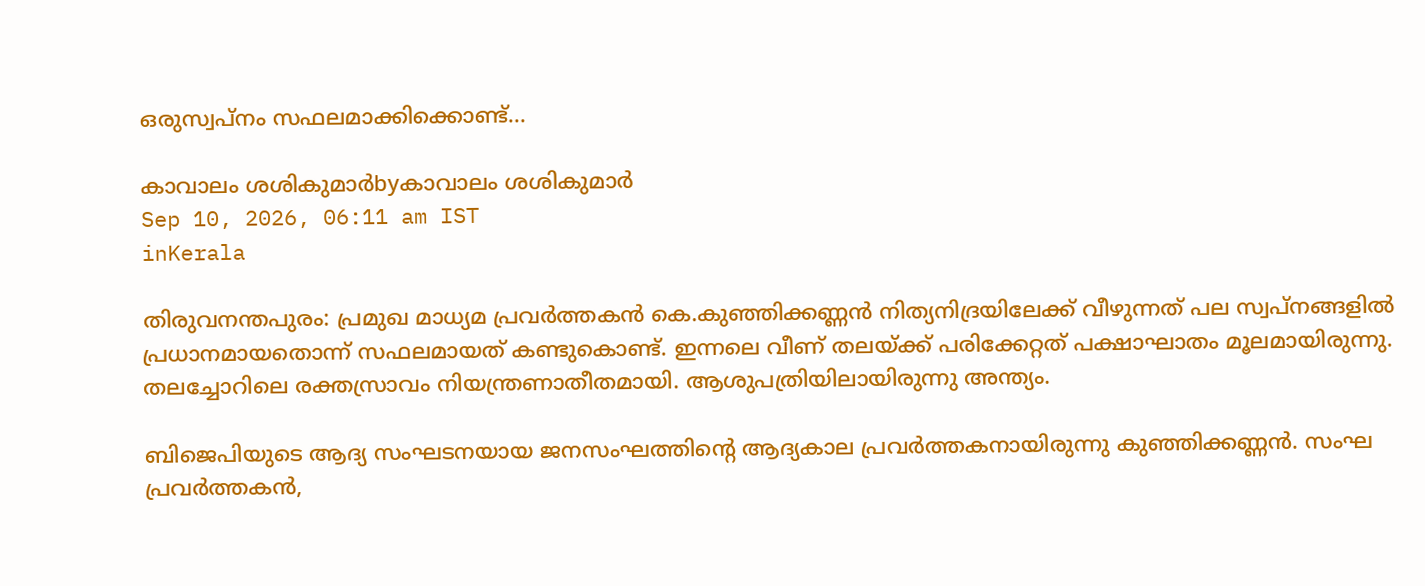ഒരുസ്വപ്നം സഫലമാക്കിക്കൊണ്ട്…

കാവാലം ശശികുമാര്‍byകാവാലം ശശികുമാര്‍
Sep 10, 2026, 06:11 am IST
inKerala

തിരുവനന്തപുരം: പ്രമുഖ മാധ്യമ പ്രവർത്തകൻ കെ.കുഞ്ഞിക്കണ്ണൻ നിത്യനിദ്രയിലേക്ക് വീഴുന്നത് പല സ്വപ്നങ്ങളിൽ പ്രധാനമായതൊന്ന് സഫലമായത് കണ്ടുകൊണ്ട്. ഇന്നലെ വീണ് തലയ്‌ക്ക് പരിക്കേറ്റത് പക്ഷാഘാതം മൂലമായിരുന്നു. തലച്ചോറിലെ രക്തസ്രാവം നിയന്ത്രണാതീതമായി. ആശുപത്രിയിലായിരുന്നു അന്ത്യം.

ബിജെപിയുടെ ആദ്യ സംഘടനയായ ജനസംഘത്തിന്റെ ആദ്യകാല പ്രവർത്തകനായിരുന്നു കുഞ്ഞിക്കണ്ണൻ. സംഘ പ്രവർത്തകൻ,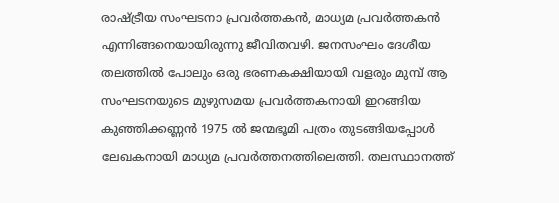രാഷ്‌ട്രീയ സംഘടനാ പ്രവർത്തകൻ, മാധ്യമ പ്രവർത്തകൻ എന്നിങ്ങനെയായിരുന്നു ജീവിതവഴി. ജനസംഘം ദേശീയ തലത്തിൽ പോലും ഒരു ഭരണകക്ഷിയായി വളരും മുമ്പ് ആ സംഘടനയുടെ മുഴുസമയ പ്രവർത്തകനായി ഇറങ്ങിയ കുഞ്ഞിക്കണ്ണൻ 1975 ൽ ജന്മഭൂമി പത്രം തുടങ്ങിയപ്പോൾ ലേഖകനായി മാധ്യമ പ്രവർത്തനത്തിലെത്തി. തലസ്ഥാനത്ത്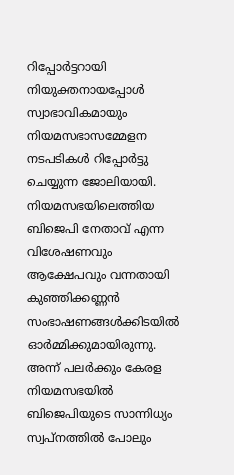റിപ്പോർട്ടറായി നിയുക്തനായപ്പോൾ സ്വാഭാവികമായും നിയമസഭാസമ്മേളന നടപടികൾ റിപ്പോർട്ടു ചെയ്യുന്ന ജോലിയായി. നിയമസഭയിലെത്തിയ ബിജെപി നേതാവ് എന്ന വിശേഷണവും ആക്ഷേപവും വന്നതായി കുഞ്ഞിക്കണ്ണൻ സംഭാഷണങ്ങൾക്കിടയിൽ ഓർമ്മിക്കുമായിരുന്നു. അന്ന് പലർക്കും കേരള നിയമസഭയിൽ ബിജെപിയുടെ സാന്നിധ്യം സ്വപ്നത്തിൽ പോലും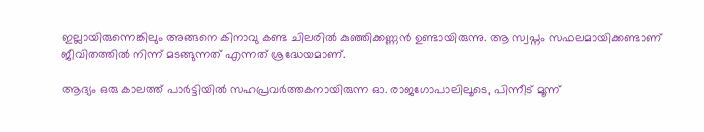ഇല്ലായിരുന്നെങ്കിലും അങ്ങനെ കിനാവു കണ്ട ചിലരിൽ കുഞ്ഞിക്കണ്ണൻ ഉണ്ടായിരുന്നു. ആ സ്വപ്നം സഫലമായിക്കണ്ടാണ് ജീവിതത്തിൽ നിന്ന് മടങ്ങുന്നത് എന്നത് ശ്രദ്ധേയമാണ്.

ആദ്യം ഒരു കാലത്ത് പാർട്ടിയിൽ സഹപ്രവർത്തകനായിരുന്ന ഓ. രാജഗോപാലിലൂടെ, പിന്നീട് മൂന്ന്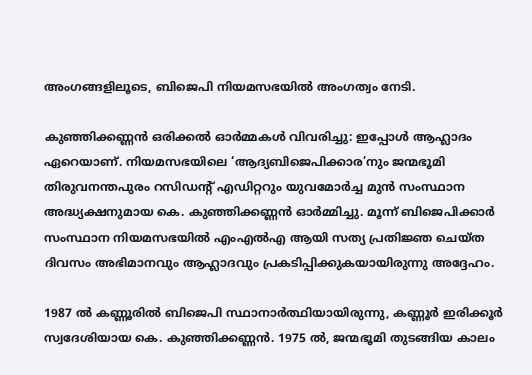അംഗങ്ങളിലൂടെ, ബിജെപി നിയമസഭയിൽ അംഗത്വം നേടി.

കുഞ്ഞിക്കണ്ണൻ ഒരിക്കൽ ഓർമ്മകൾ വിവരിച്ചു: ഇപ്പോൾ ആഹ്ലാദം ഏറെയാണ്. നിയമസഭയിലെ ‘ആദ്യബിജെപിക്കാര’നും ജന്മഭൂമി തിരുവനന്തപുരം റസിഡന്റ് എഡിറ്ററും യുവമോർച്ച മുൻ സംസ്ഥാന അദ്ധ്യക്ഷനുമായ കെ. കുഞ്ഞിക്കണ്ണൻ ഓർമ്മിച്ചു. മൂന്ന് ബിജെപിക്കാർ സംസ്ഥാന നിയമസഭയിൽ എംഎൽഎ ആയി സത്യ പ്രതിജ്ഞ ചെയ്ത ദിവസം അഭിമാനവും ആഹ്ലാദവും പ്രകടിപ്പിക്കുകയായിരുന്നു അദ്ദേഹം.

1987 ൽ കണ്ണൂരിൽ ബിജെപി സ്ഥാനാർത്ഥിയായിരുന്നു, കണ്ണൂർ ഇരിക്കൂർ സ്വദേശിയായ കെ. കുഞ്ഞിക്കണ്ണൻ. 1975 ൽ, ജന്മഭൂമി തുടങ്ങിയ കാലം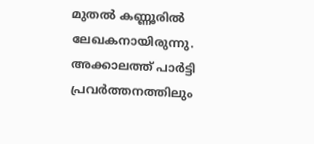മുതൽ കണ്ണൂരിൽ ലേഖകനായിരുന്നു. അക്കാലത്ത് പാർട്ടി പ്രവർത്തനത്തിലും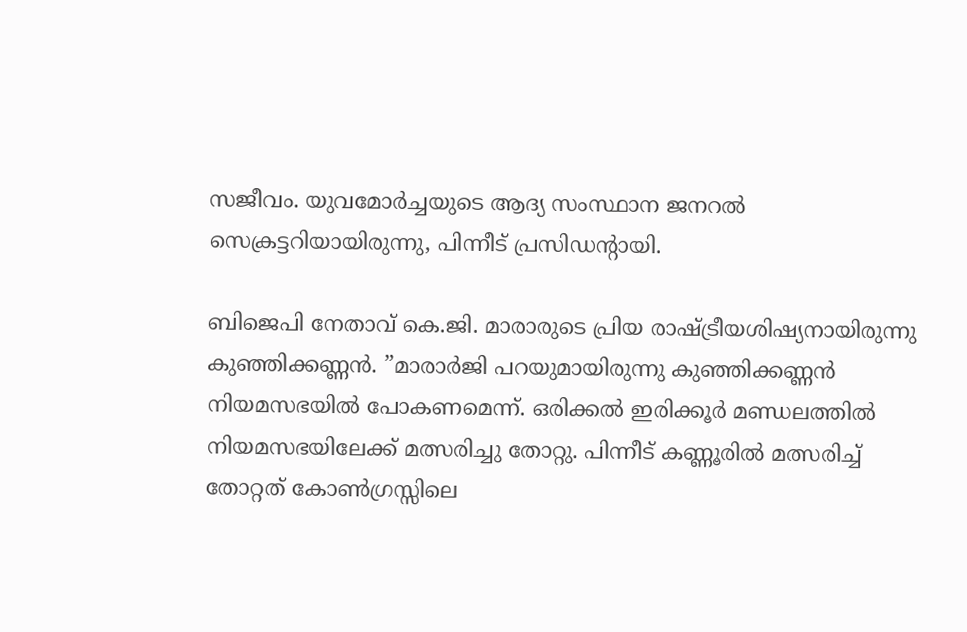സജീവം. യുവമോർച്ചയുടെ ആദ്യ സംസ്ഥാന ജനറൽ സെക്രട്ടറിയായിരുന്നു, പിന്നീട് പ്രസിഡന്റായി.

ബിജെപി നേതാവ് കെ.ജി. മാരാരുടെ പ്രിയ രാഷ്‌ട്രീയശിഷ്യനായിരുന്നു കുഞ്ഞിക്കണ്ണൻ. ”മാരാർജി പറയുമായിരുന്നു കുഞ്ഞിക്കണ്ണൻ നിയമസഭയിൽ പോകണമെന്ന്. ഒരിക്കൽ ഇരിക്കൂർ മണ്ഡലത്തിൽ നിയമസഭയിലേക്ക് മത്സരിച്ചു തോറ്റു. പിന്നീട് കണ്ണൂരിൽ മത്സരിച്ച് തോറ്റത് കോൺഗ്രസ്സിലെ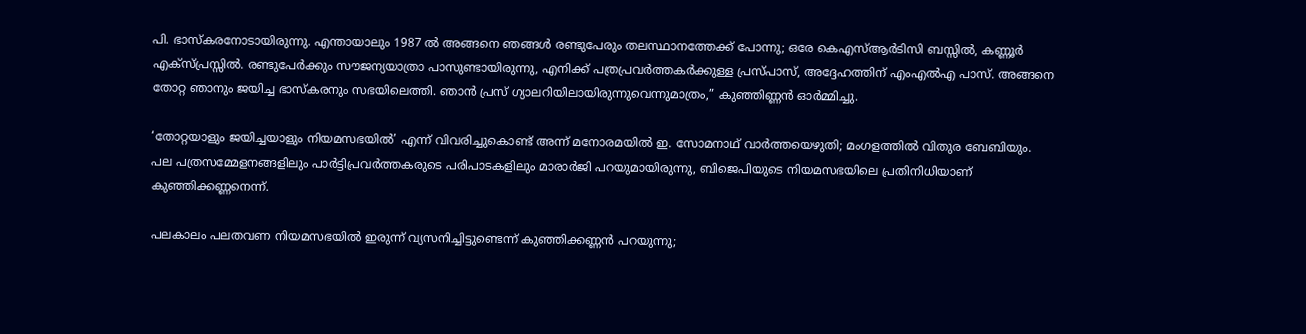പി. ഭാസ്‌കരനോടായിരുന്നു. എന്തായാലും 1987 ൽ അങ്ങനെ ഞങ്ങൾ രണ്ടുപേരും തലസ്ഥാനത്തേക്ക് പോന്നു; ഒരേ കെഎസ്ആർടിസി ബസ്സിൽ, കണ്ണൂർ എക്‌സ്പ്രസ്സിൽ. രണ്ടുപേർക്കും സൗജന്യയാത്രാ പാസുണ്ടായിരുന്നു, എനിക്ക് പത്രപ്രവർത്തകർക്കുള്ള പ്രസ്പാസ്, അദ്ദേഹത്തിന് എംഎൽഎ പാസ്. അങ്ങനെ തോറ്റ ഞാനും ജയിച്ച ഭാസ്‌കരനും സഭയിലെത്തി. ഞാൻ പ്രസ് ഗ്യാലറിയിലായിരുന്നുവെന്നുമാത്രം,” കുഞ്ഞിണ്ണൻ ഓർമ്മിച്ചു.

‘തോറ്റയാളും ജയിച്ചയാളും നിയമസഭയിൽ’ എന്ന് വിവരിച്ചുകൊണ്ട് അന്ന് മനോരമയിൽ ഇ. സോമനാഥ് വാർത്തയെഴുതി; മംഗളത്തിൽ വിതുര ബേബിയും. പല പത്രസമ്മേളനങ്ങളിലും പാർട്ടിപ്രവർത്തകരുടെ പരിപാടകളിലും മാരാർജി പറയുമായിരുന്നു, ബിജെപിയുടെ നിയമസഭയിലെ പ്രതിനിധിയാണ് കുഞ്ഞിക്കണ്ണനെന്ന്.

പലകാലം പലതവണ നിയമസഭയിൽ ഇരുന്ന് വ്യസനിച്ചിട്ടുണ്ടെന്ന് കുഞ്ഞിക്കണ്ണൻ പറയുന്നു;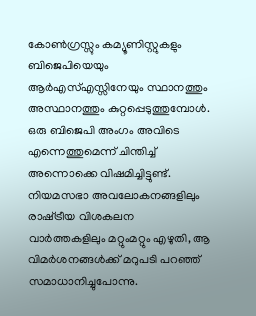കോൺഗ്രസ്സും കമ്യൂണിസ്റ്റുകളും ബിജെപിയെയും ആർഎസ്എസ്സിനേയും സ്ഥാനത്തും അസ്ഥാനത്തും കുറ്റപ്പെടുത്തുമ്പോൾ. ഒരു ബിജെപി അംഗം അവിടെ എന്നെത്തുമെന്ന് ചിന്തിച്ച് അന്നൊക്കെ വിഷമിച്ചിട്ടുണ്ട്. നിയമസഭാ അവലോകനങ്ങളിലും രാഷ്‌ട്രീയ വിശകലന വാർത്തകളിലും മറ്റുംമറ്റും എഴുതി, ആ വിമർശനങ്ങൾക്ക് മറുപടി പറഞ്ഞ് സമാധാനിച്ചുപോന്നു.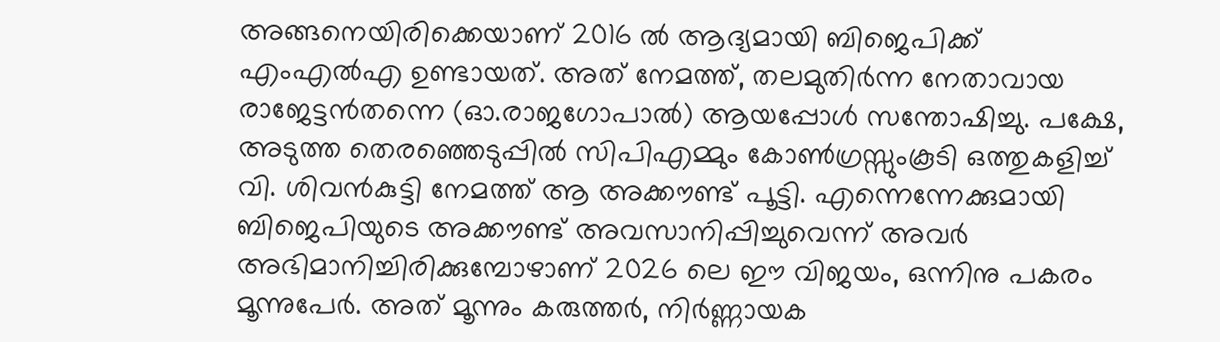അങ്ങനെയിരിക്കെയാണ് 2016 ൽ ആദ്യമായി ബിജെപിക്ക് എംഎൽഎ ഉണ്ടായത്. അത് നേമത്ത്, തലമുതിർന്ന നേതാവായ രാജേട്ടൻതന്നെ (ഓ.രാജഗോപാൽ) ആയപ്പോൾ സന്തോഷിച്ചു. പക്ഷേ, അടുത്ത തെരഞ്ഞെടുപ്പിൽ സിപിഎമ്മും കോൺഗ്രസ്സുംകൂടി ഒത്തുകളിച്ച് വി. ശിവൻകുട്ടി നേമത്ത് ആ അക്കൗണ്ട് പൂട്ടി. എന്നെന്നേക്കുമായി ബിജെപിയുടെ അക്കൗണ്ട് അവസാനിപ്പിച്ചുവെന്ന് അവർ അഭിമാനിച്ചിരിക്കുമ്പോഴാണ് 2026 ലെ ഈ വിജയം, ഒന്നിനു പകരം മൂന്നുപേർ. അത് മൂന്നും കരുത്തർ, നിർണ്ണായക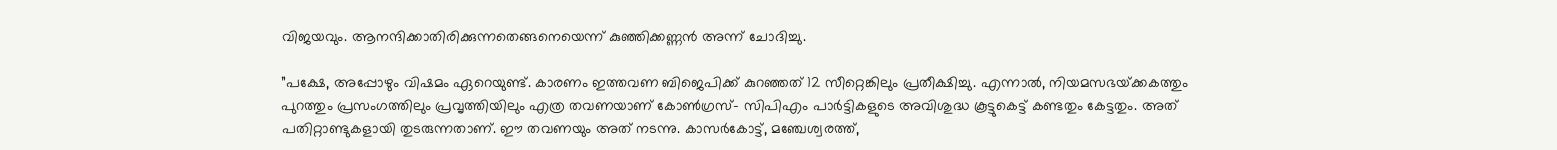വിജയവും. ആനന്ദിക്കാതിരിക്കുന്നതെങ്ങനെയെന്ന് കുഞ്ഞിക്കണ്ണൻ അന്ന് ചോദിച്ചു.

”പക്ഷേ, അപ്പോഴും വിഷമം ഏറെയുണ്ട്. കാരണം ഇത്തവണ ബിജെപിക്ക് കുറഞ്ഞത് 12 സീറ്റെങ്കിലും പ്രതീക്ഷിച്ചു. എന്നാൽ, നിയമസഭയ്‌ക്കകത്തും പുറത്തും പ്രസംഗത്തിലും പ്രവൃത്തിയിലും എത്ര തവണയാണ് കോൺഗ്രസ്- സിപിഎം പാർട്ടികളുടെ അവിശുദ്ധ കൂട്ടുകെട്ട് കണ്ടതും കേട്ടതും. അത് പതിറ്റാണ്ടുകളായി തുടരുന്നതാണ്. ഈ തവണയും അത് നടന്നു. കാസർകോട്ട്, മഞ്ചേശ്വരത്ത്,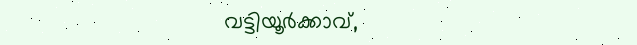വട്ടിയൂർക്കാവ്,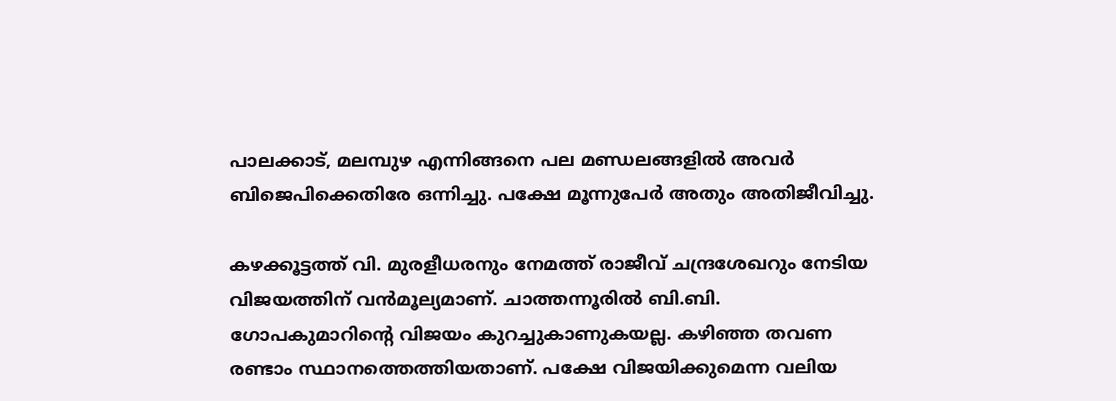പാലക്കാട്, മലമ്പുഴ എന്നിങ്ങനെ പല മണ്ഡലങ്ങളിൽ അവർ ബിജെപിക്കെതിരേ ഒന്നിച്ചു. പക്ഷേ മൂന്നുപേർ അതും അതിജീവിച്ചു.

കഴക്കൂട്ടത്ത് വി. മുരളീധരനും നേമത്ത് രാജീവ് ചന്ദ്രശേഖറും നേടിയ വിജയത്തിന് വൻമൂല്യമാണ്. ചാത്തന്നൂരിൽ ബി.ബി. ഗോപകുമാറിന്റെ വിജയം കുറച്ചുകാണുകയല്ല. കഴിഞ്ഞ തവണ രണ്ടാം സ്ഥാനത്തെത്തിയതാണ്. പക്ഷേ വിജയിക്കുമെന്ന വലിയ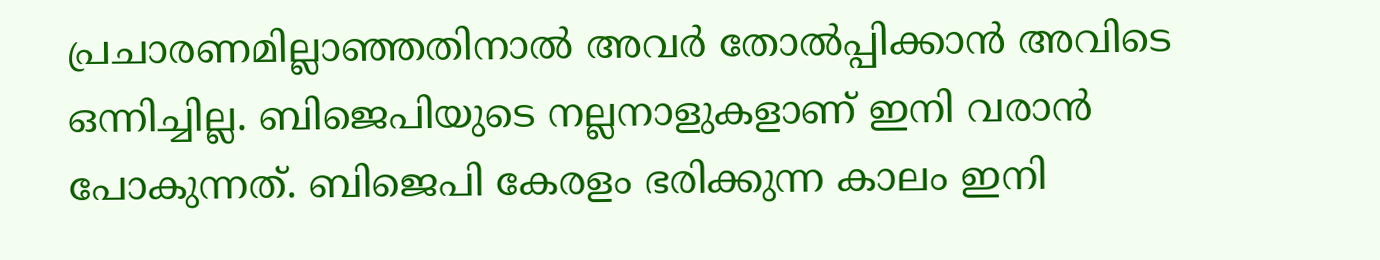പ്രചാരണമില്ലാഞ്ഞതിനാൽ അവർ തോൽപ്പിക്കാൻ അവിടെ ഒന്നിച്ചില്ല. ബിജെപിയുടെ നല്ലനാളുകളാണ് ഇനി വരാൻ പോകുന്നത്. ബിജെപി കേരളം ഭരിക്കുന്ന കാലം ഇനി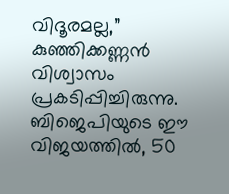വിദൂരമല്ല,” കുഞ്ഞിക്കണ്ണൻ വിശ്വാസം പ്രകടിപ്പിച്ചിരുന്നു. ബിജെപിയുടെ ഈ വിജയത്തിൽ, 50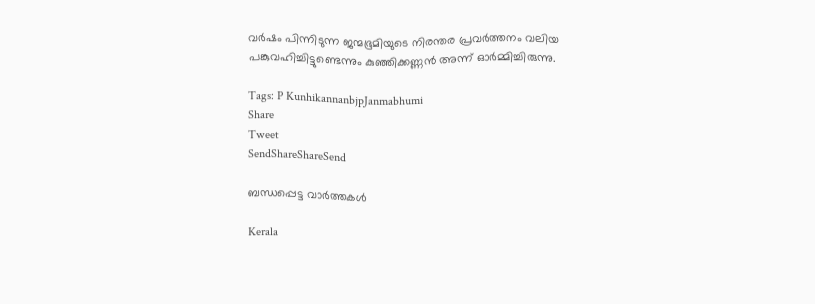വർഷം പിന്നിടുന്ന ജന്മഭൂമിയുടെ നിരന്തര പ്രവർത്തനം വലിയ പങ്കുവഹിച്ചിട്ടുണ്ടെന്നും കുഞ്ഞിക്കണ്ണൻ അന്ന് ഓർമ്മിച്ചിരുന്നു.

Tags: P KunhikannanbjpJanmabhumi
Share
Tweet
SendShareShareSend

ബന്ധപ്പെട്ട വാര്‍ത്തകള്‍

Kerala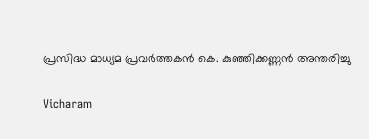പ്രസിദ്ധ മാധ്യമ പ്രവർത്തകൻ കെ. കുഞ്ഞിക്കണ്ണൻ അന്തരിച്ചു

Vicharam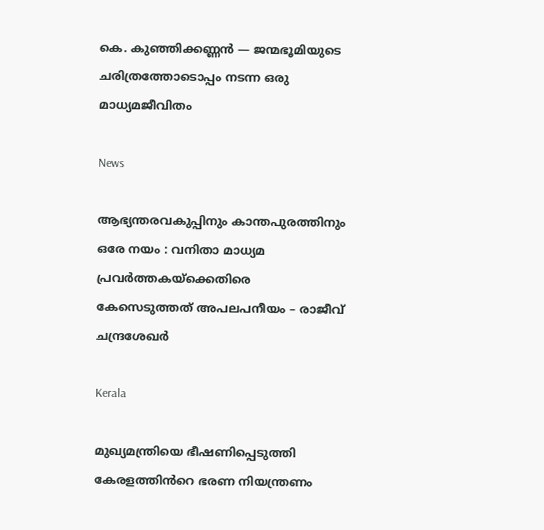കെ. കുഞ്ഞിക്കണ്ണൻ — ജന്മഭൂമിയുടെ ചരിത്രത്തോടൊപ്പം നടന്ന ഒരു മാധ്യമജീവിതം

News

ആഭ്യന്തരവകുപ്പിനും കാന്തപുരത്തിനും ഒരേ നയം : വനിതാ മാധ്യമ പ്രവർത്തകയ്‌ക്കെതിരെ കേസെടുത്തത് അപലപനീയം – രാജീവ് ചന്ദ്രശേഖർ

Kerala

മുഖ്യമന്ത്രിയെ ഭീഷണിപ്പെടുത്തി കേരളത്തിൻറെ ഭരണ നിയന്ത്രണം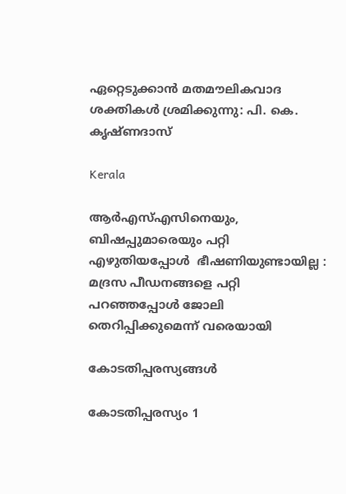ഏറ്റെടുക്കാൻ മതമൗലികവാദ ശക്തികൾ ശ്രമിക്കുന്നു: പി. കെ. കൃഷ്ണദാസ്

Kerala

ആർഎസ്എസിനെയും, ബിഷപ്പുമാരെയും പറ്റി എഴുതിയപ്പോൾ  ഭീഷണിയുണ്ടായില്ല : മദ്രസ പീഡനങ്ങളെ പറ്റി പറഞ്ഞപ്പോൾ ജോലി തെറിപ്പിക്കുമെന്ന് വരെയായി

കോടതിപ്പരസ്യങ്ങള്‍

കോടതിപ്പരസ്യം 1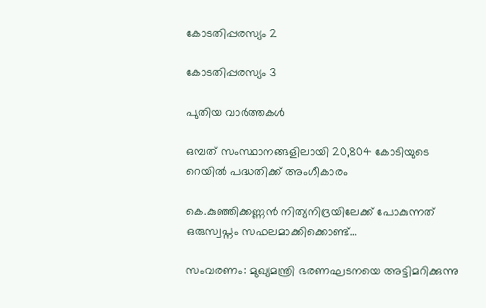കോടതിപ്പരസ്യം 2

കോടതിപ്പരസ്യം 3

പുതിയ വാര്‍ത്തകള്‍

ഒമ്പത് സംസ്ഥാനങ്ങളിലായി 20,804 കോടിയുടെ റെയില്‍ പദ്ധതിക്ക് അംഗീകാരം

കെ.കുഞ്ഞിക്കണ്ണൻ നിത്യനിദ്രയിലേക്ക് പോകുന്നത് ഒരുസ്വപ്നം സഫലമാക്കിക്കൊണ്ട്…

സംവരണം: മുഖ്യമന്ത്രി ഭരണഘടനയെ അട്ടിമറിക്കുന്നു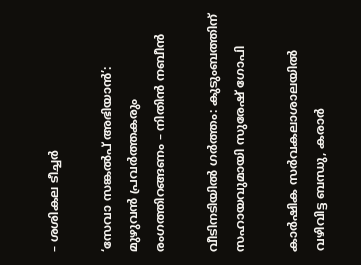– ശശികല ടീച്ചര്‍

‘സേവാ സങ്കല്‍പ് അഭിയാന്‍’: മുഴുവന്‍ പ്രവര്‍ത്തകരും രംഗത്തിറങ്ങണം – നിതിന്‍ നബീന്‍

വീടിനടിയില്‍ ഗര്‍ത്തം: കുടുംബത്തിന് സഹായവുമായി സുരേഷ് ഗോപി

കാര്‍ഷിക സര്‍വകലാശാലയില്‍ വഴിവിട്ട ബന്ധു, കരാര്‍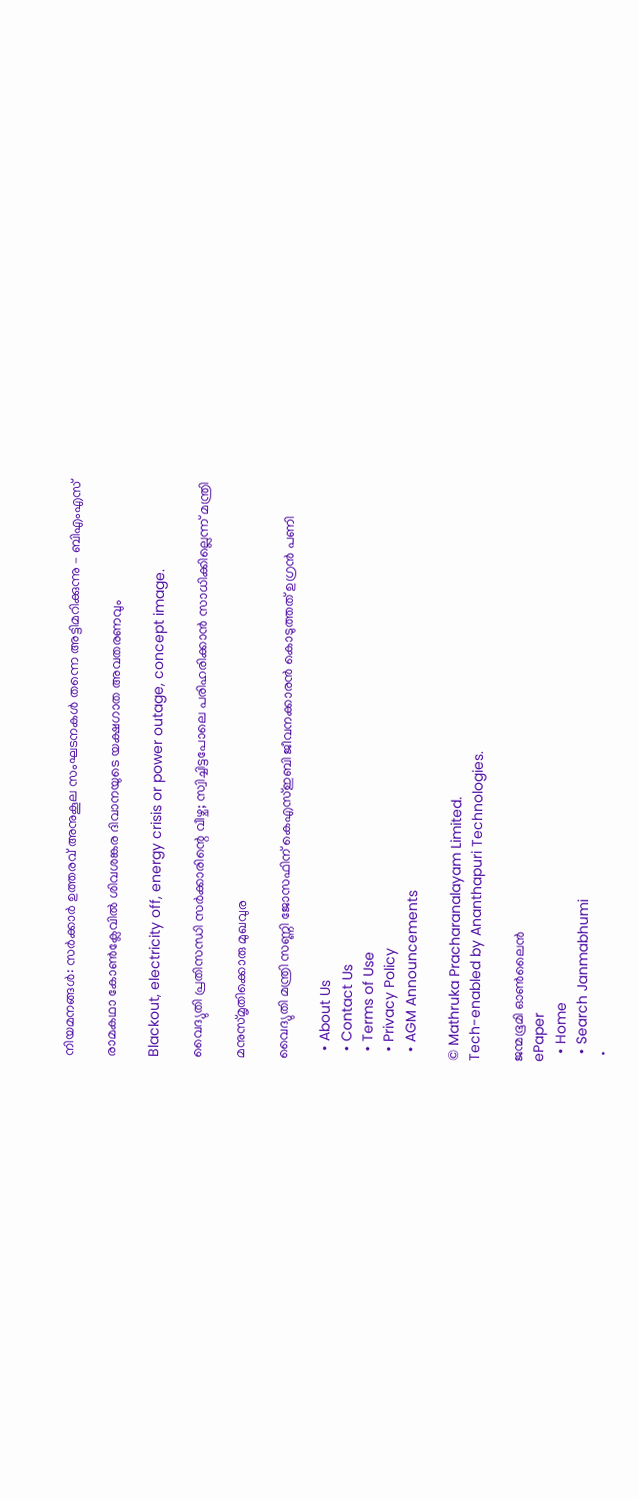നിയമനങ്ങള്‍: സര്‍ക്കാര്‍ ഉത്തരവ് അനുകൂല സംഘടനകള്‍ തന്നെ അട്ടിമറിക്കുന്നു – ബിഎംഎസ്

രാമകഥാ കോണ്‍ക്ലേവില്‍ ശിവശങ്കര ദിവാനയുടെ യക്ഷഗാത അവതരണവും

Blackout, electricity off, energy crisis or power outage, concept image.

വൈദ്യുതി പ്രതിസന്ധി സര്‍ക്കാരിന്റെ വീഴ്ച; സ്വിച്ചിട്ടപോലെ പരിഹരിക്കാന്‍ സാധിക്കില്ലെന്ന് മന്ത്രി

മനുസ്മൃതിക്കൊരു മുഖവുര

വൈദ്യുതി മന്ത്രി സണ്ണി ജോസഫിന് കെഎസ്ഇബി ജീവനക്കാരന്‍ കൊടുത്തത് ഉഗ്രന്‍ പണി

  • About Us
  • Contact Us
  • Terms of Use
  • Privacy Policy
  • AGM Announcements

© Mathruka Pracharanalayam Limited.
Tech-enabled by Ananthapuri Technologies.

ജന്മഭൂമി ഓണ്‍ലൈന്‍
ePaper
  • Home
  • Search Janmabhumi
  •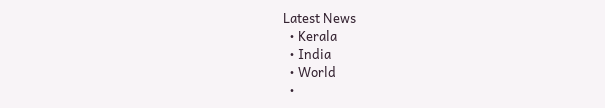Latest News
  • Kerala
  • India
  • World
  •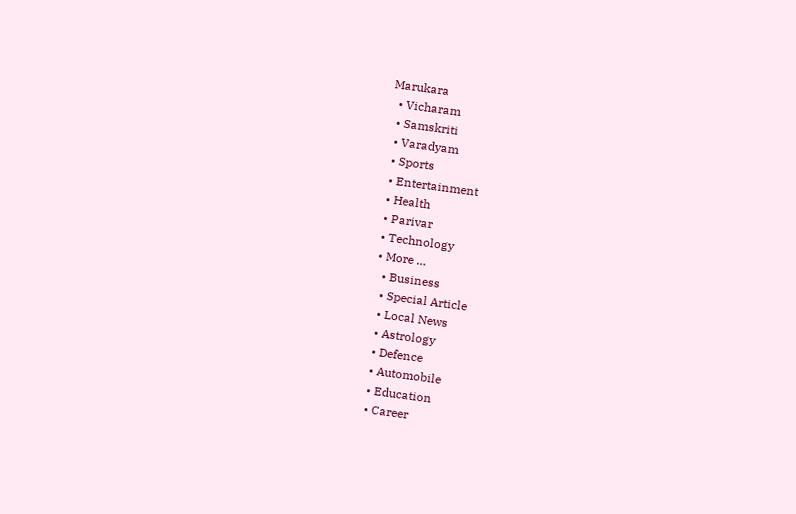Marukara
  • Vicharam
  • Samskriti
  • Varadyam
  • Sports
  • Entertainment
  • Health
  • Parivar
  • Technology
  • More …
    • Business
    • Special Article
    • Local News
    • Astrology
    • Defence
    • Automobile
    • Education
    • Career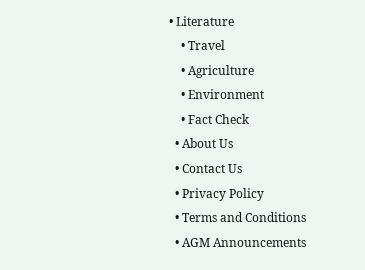• Literature
    • Travel
    • Agriculture
    • Environment
    • Fact Check
  • About Us
  • Contact Us
  • Privacy Policy
  • Terms and Conditions
  • AGM Announcements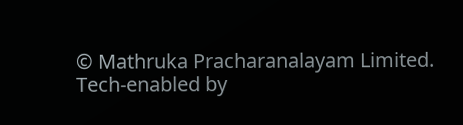© Mathruka Pracharanalayam Limited.
Tech-enabled by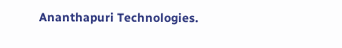Ananthapuri Technologies.